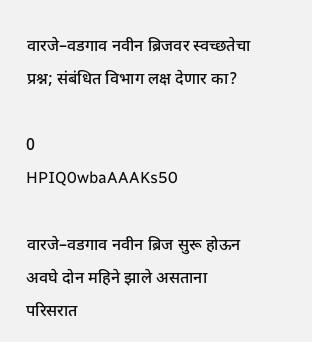वारजे–वडगाव नवीन ब्रिजवर स्वच्छतेचा प्रश्न; संबंधित विभाग लक्ष देणार का?

0
HPIQ0wbaAAAKs50

वारजे–वडगाव नवीन ब्रिज सुरू होऊन अवघे दोन महिने झाले असताना परिसरात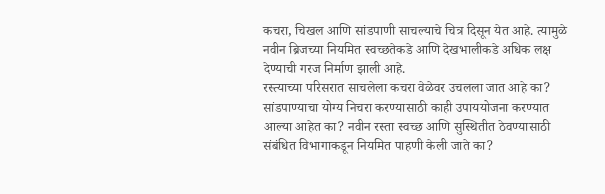कचरा, चिखल आणि सांडपाणी साचल्याचे चित्र दिसून येत आहे. त्यामुळे नवीन ब्रिजच्या नियमित स्वच्छतेकडे आणि देखभालीकडे अधिक लक्ष देण्याची गरज निर्माण झाली आहे.
रस्त्याच्या परिसरात साचलेला कचरा वेळेवर उचलला जात आहे का? सांडपाण्याचा योग्य निचरा करण्यासाठी काही उपाययोजना करण्यात आल्या आहेत का? नवीन रस्ता स्वच्छ आणि सुस्थितीत ठेवण्यासाठी संबंधित विभागाकडून नियमित पाहणी केली जाते का?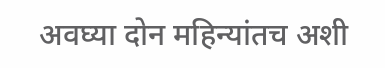अवघ्या दोन महिन्यांतच अशी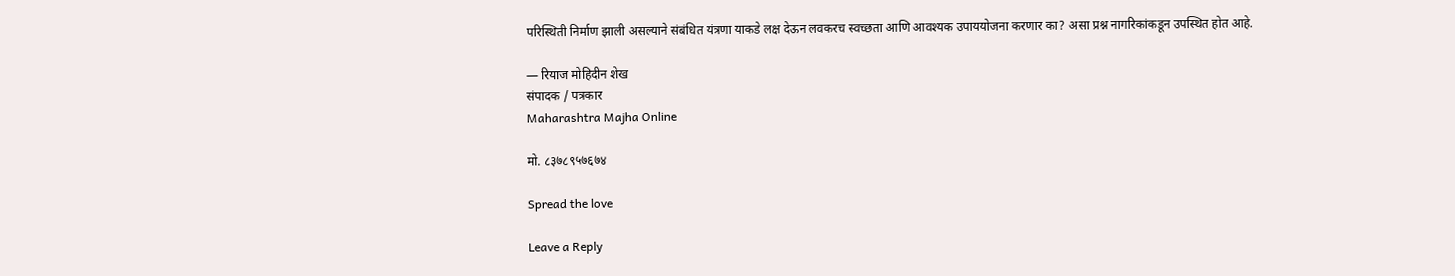परिस्थिती निर्माण झाली असल्याने संबंधित यंत्रणा याकडे लक्ष देऊन लवकरच स्वच्छता आणि आवश्यक उपाययोजना करणार का? असा प्रश्न नागरिकांकडून उपस्थित होत आहे.

— रियाज मोहिदीन शेख
संपादक / पत्रकार
Maharashtra Majha Online

मो. ८३७८९५७६७४

Spread the love

Leave a Reply